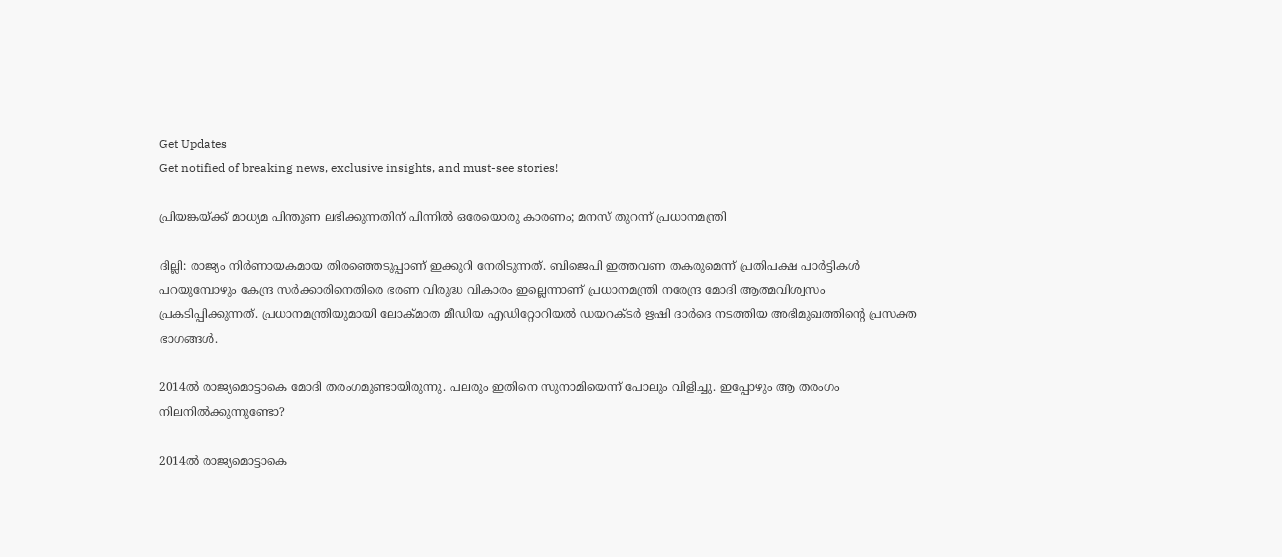Get Updates
Get notified of breaking news, exclusive insights, and must-see stories!

പ്രിയങ്കയ്ക്ക് മാധ്യമ പിന്തുണ ലഭിക്കുന്നതിന് പിന്നിൽ ഒരേയൊരു കാരണം; മനസ് തുറന്ന് പ്രധാനമന്ത്രി

ദില്ലി: രാജ്യം നിർണായകമായ തിരഞ്ഞെടുപ്പാണ് ഇക്കുറി നേരിടുന്നത്. ബിജെപി ഇത്തവണ തകരുമെന്ന് പ്രതിപക്ഷ പാർട്ടികൾ പറയുമ്പോഴും കേന്ദ്ര സർക്കാരിനെതിരെ ഭരണ വിരുദ്ധ വികാരം ഇല്ലെന്നാണ് പ്രധാനമന്ത്രി നരേന്ദ്ര മോദി ആത്മവിശ്വസം പ്രകടിപ്പിക്കുന്നത്. പ്രധാനമന്ത്രിയുമായി ലോക്മാത മീഡിയ എഡിറ്റോറിയൽ ഡയറക്ടർ ഋഷി ദാർദെ നടത്തിയ അഭിമുഖത്തിന്റെ പ്രസക്ത ഭാഗങ്ങൾ.

2014ല്‍ രാജ്യമൊട്ടാകെ മോദി തരംഗമുണ്ടായിരുന്നു. പലരും ഇതിനെ സുനാമിയെന്ന് പോലും വിളിച്ചു. ഇപ്പോഴും ആ തരംഗം നിലനില്‍ക്കുന്നുണ്ടോ?

2014ല്‍ രാജ്യമൊട്ടാകെ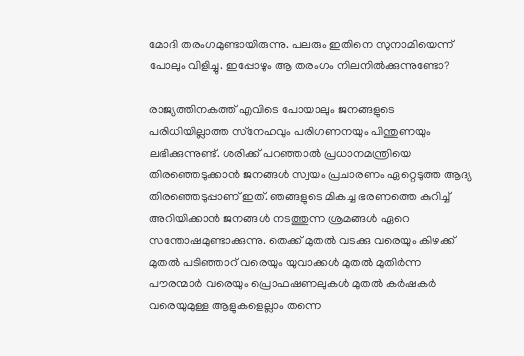മോദി തരംഗമുണ്ടായിരുന്നു. പലരും ഇതിനെ സുനാമിയെന്ന് പോലും വിളിച്ചു. ഇപ്പോഴും ആ തരംഗം നിലനില്‍ക്കുന്നുണ്ടോ?

രാജ്യത്തിനകത്ത് എവിടെ പോയാലും ജനങ്ങളുടെ പരിധിയില്ലാത്ത സ്‌നേഹവും പരിഗണനയും പിന്തുണയും ലഭിക്കുന്നുണ്ട്. ശരിക്ക് പറഞ്ഞാല്‍ പ്രധാനമന്ത്രിയെ തിരഞ്ഞെടുക്കാന്‍ ജനങ്ങള്‍ സ്വയം പ്രചാരണം ഏറ്റെടുത്ത ആദ്യ തിരഞ്ഞെടുപ്പാണ് ഇത്. ഞങ്ങളുടെ മികച്ച ഭരണത്തെ കുറിച്ച് അറിയിക്കാന്‍ ജനങ്ങള്‍ നടത്തുന്ന ശ്രമങ്ങള്‍ ഏറെ സന്തോഷമുണ്ടാക്കുന്നു. തെക്ക് മുതല്‍ വടക്കു വരെയും കിഴക്ക് മുതല്‍ പടിഞ്ഞാറ് വരെയും യുവാക്കള്‍ മുതല്‍ മുതിര്‍ന്ന പൗരന്മാര്‍ വരെയും പ്രൊഫഷണലുകള്‍ മുതല്‍ കര്‍ഷകര്‍ വരെയുമുള്ള ആളുകളെല്ലാം തന്നെ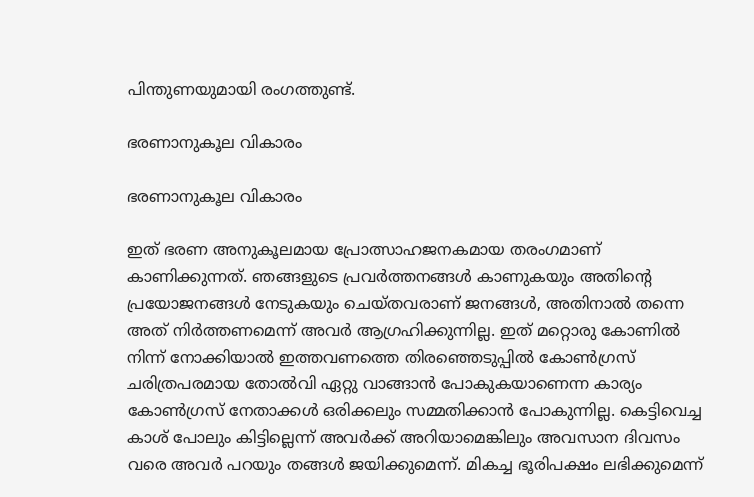പിന്തുണയുമായി രംഗത്തുണ്ട്.

ഭരണാനുകൂല വികാരം

ഭരണാനുകൂല വികാരം

ഇത് ഭരണ അനുകൂലമായ പ്രോത്സാഹജനകമായ തരംഗമാണ് കാണിക്കുന്നത്. ഞങ്ങളുടെ പ്രവര്‍ത്തനങ്ങള്‍ കാണുകയും അതിന്റെ പ്രയോജനങ്ങള്‍ നേടുകയും ചെയ്തവരാണ് ജനങ്ങള്‍, അതിനാല്‍ തന്നെ അത് നിര്‍ത്തണമെന്ന് അവര്‍ ആഗ്രഹിക്കുന്നില്ല. ഇത് മറ്റൊരു കോണില്‍ നിന്ന് നോക്കിയാല്‍ ഇത്തവണത്തെ തിരഞ്ഞെടുപ്പില്‍ കോണ്‍ഗ്രസ് ചരിത്രപരമായ തോല്‍വി ഏറ്റു വാങ്ങാന്‍ പോകുകയാണെന്ന കാര്യം കോണ്‍ഗ്രസ് നേതാക്കള്‍ ഒരിക്കലും സമ്മതിക്കാന്‍ പോകുന്നില്ല. കെട്ടിവെച്ച കാശ് പോലും കിട്ടില്ലെന്ന് അവര്‍ക്ക് അറിയാമെങ്കിലും അവസാന ദിവസം വരെ അവര്‍ പറയും തങ്ങള്‍ ജയിക്കുമെന്ന്. മികച്ച ഭൂരിപക്ഷം ലഭിക്കുമെന്ന്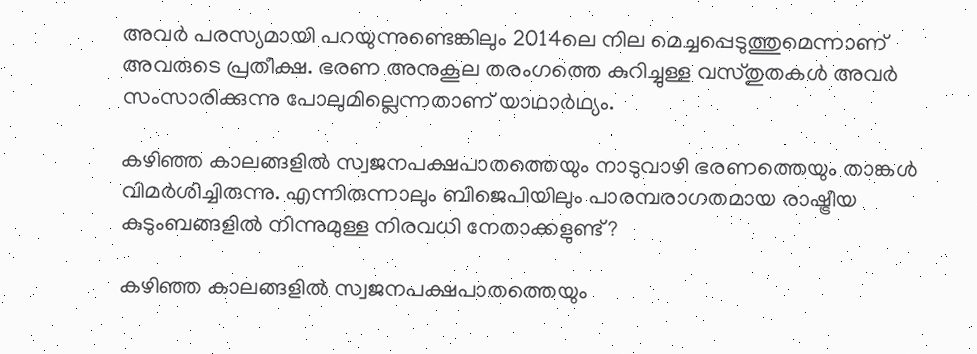അവര്‍ പരസ്യമായി പറയുന്നുണ്ടെങ്കിലും 2014ലെ നില മെച്ചപ്പെടുത്തുമെന്നാണ് അവരുടെ പ്രതീക്ഷ. ഭരണ അനുകൂല തരംഗത്തെ കുറിച്ചുള്ള വസ്തുതകള്‍ അവര്‍ സംസാരിക്കുന്നു പോലുമില്ലെന്നതാണ് യാഥാര്‍ഥ്യം.

കഴിഞ്ഞ കാലങ്ങളില്‍ സ്വജനപക്ഷപാതത്തെയും നാടുവാഴി ഭരണത്തെയും താങ്കള്‍ വിമര്‍ശിച്ചിരുന്നു. എന്നിരുന്നാലും ബിജെപിയിലും പാരമ്പരാഗതമായ രാഷ്ട്രീയ കുടുംബങ്ങളില്‍ നിന്നുമുള്ള നിരവധി നേതാക്കളുണ്ട്?

കഴിഞ്ഞ കാലങ്ങളില്‍ സ്വജനപക്ഷപാതത്തെയും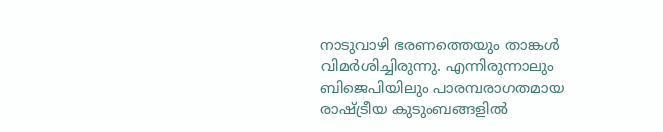നാടുവാഴി ഭരണത്തെയും താങ്കള്‍ വിമര്‍ശിച്ചിരുന്നു. എന്നിരുന്നാലും ബിജെപിയിലും പാരമ്പരാഗതമായ രാഷ്ട്രീയ കുടുംബങ്ങളില്‍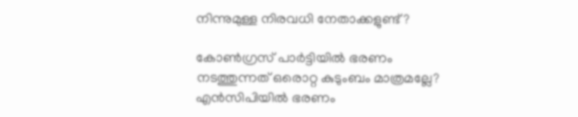നിന്നുമുള്ള നിരവധി നേതാക്കളുണ്ട്?

കോണ്‍ഗ്രസ് പാര്‍ട്ടിയില്‍ ഭരണം നടത്തുന്നത് ഒരൊറ്റ കുടുംബം മാത്രമല്ലേ? എന്‍സിപിയില്‍ ഭരണം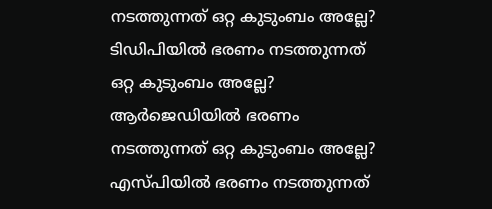നടത്തുന്നത് ഒറ്റ കുടുംബം അല്ലേ?
ടിഡിപിയില്‍ ഭരണം നടത്തുന്നത് ഒറ്റ കുടുംബം അല്ലേ?
ആര്‍ജെഡിയില്‍ ഭരണം നടത്തുന്നത് ഒറ്റ കുടുംബം അല്ലേ?
എസ്പിയില്‍ ഭരണം നടത്തുന്നത്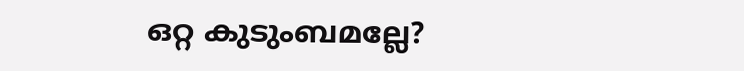ഒറ്റ കുടുംബമല്ലേ?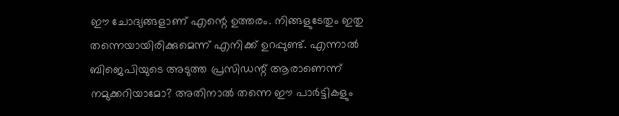ഈ ചോദ്യങ്ങളാണ് എന്റെ ഉത്തരം. നിങ്ങളുടേതും ഇതു തന്നെയായിരിക്കുമെന്ന് എനിക്ക് ഉറപ്പുണ്ട്. എന്നാല്‍ ബിജെപിയുടെ അടുത്ത പ്രസിഡന്റ് ആരാണെന്ന് നമുക്കറിയാമോ? അതിനാല്‍ തന്നെ ഈ പാര്‍ട്ടികളും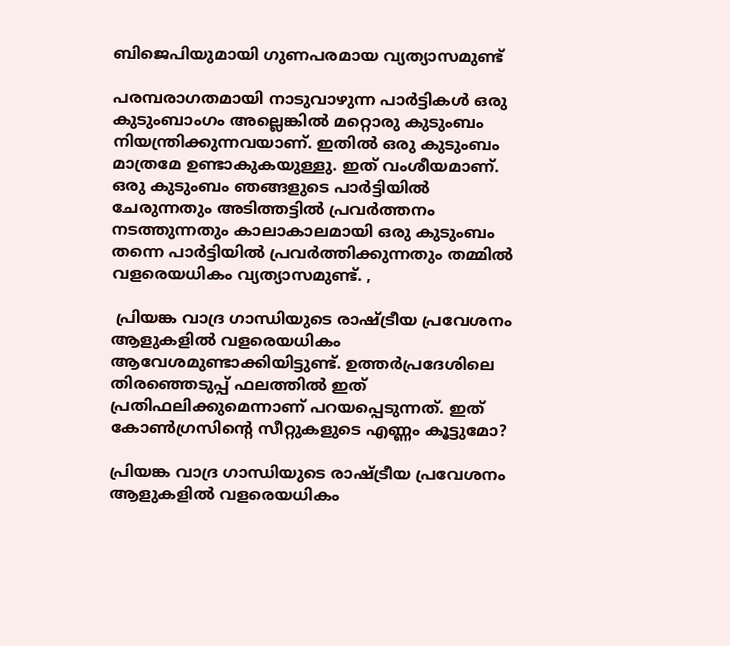ബിജെപിയുമായി ഗുണപരമായ വ്യത്യാസമുണ്ട്

പരമ്പരാഗതമായി നാടുവാഴുന്ന പാര്‍ട്ടികള്‍ ഒരു കുടുംബാംഗം അല്ലെങ്കില്‍ മറ്റൊരു കുടുംബം നിയന്ത്രിക്കുന്നവയാണ്. ഇതില്‍ ഒരു കുടുംബം മാത്രമേ ഉണ്ടാകുകയുള്ളു. ഇത് വംശീയമാണ്. ഒരു കുടുംബം ഞങ്ങളുടെ പാര്‍ട്ടിയില്‍ ചേരുന്നതും അടിത്തട്ടില്‍ പ്രവര്‍ത്തനം നടത്തുന്നതും കാലാകാലമായി ഒരു കുടുംബം തന്നെ പാര്‍ട്ടിയില്‍ പ്രവര്‍ത്തിക്കുന്നതും തമ്മില്‍ വളരെയധികം വ്യത്യാസമുണ്ട്. ,

 പ്രിയങ്ക വാദ്ര ഗാന്ധിയുടെ രാഷ്ട്രീയ പ്രവേശനം ആളുകളില്‍ വളരെയധികം ആവേശമുണ്ടാക്കിയിട്ടുണ്ട്. ഉത്തര്‍പ്രദേശിലെ തിരഞ്ഞെടുപ്പ് ഫലത്തില്‍ ഇത് പ്രതിഫലിക്കുമെന്നാണ് പറയപ്പെടുന്നത്. ഇത് കോണ്‍ഗ്രസിന്റെ സീറ്റുകളുടെ എണ്ണം കൂട്ടുമോ?

പ്രിയങ്ക വാദ്ര ഗാന്ധിയുടെ രാഷ്ട്രീയ പ്രവേശനം ആളുകളില്‍ വളരെയധികം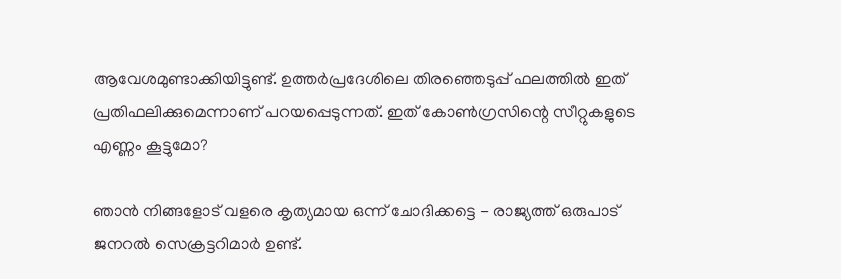ആവേശമുണ്ടാക്കിയിട്ടുണ്ട്. ഉത്തര്‍പ്രദേശിലെ തിരഞ്ഞെടുപ്പ് ഫലത്തില്‍ ഇത് പ്രതിഫലിക്കുമെന്നാണ് പറയപ്പെടുന്നത്. ഇത് കോണ്‍ഗ്രസിന്റെ സീറ്റുകളുടെ എണ്ണം കൂട്ടുമോ?

ഞാന്‍ നിങ്ങളോട് വളരെ കൃത്യമായ ഒന്ന് ചോദിക്കട്ടെ - രാജ്യത്ത് ഒരുപാട് ജനറല്‍ സെക്രട്ടറിമാര്‍ ഉണ്ട്.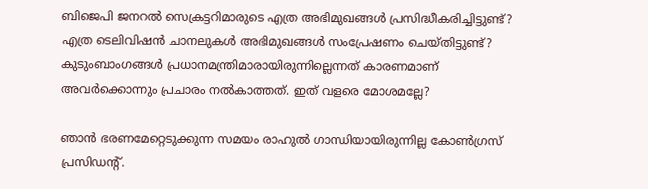ബിജെപി ജനറല്‍ സെക്രട്ടറിമാരുടെ എത്ര അഭിമുഖങ്ങള്‍ പ്രസിദ്ധീകരിച്ചിട്ടുണ്ട്? എത്ര ടെലിവിഷന്‍ ചാനലുകള്‍ അഭിമുഖങ്ങള്‍ സംപ്രേഷണം ചെയ്തിട്ടുണ്ട്? കുടുംബാംഗങ്ങള്‍ പ്രധാനമന്ത്രിമാരായിരുന്നില്ലെന്നത് കാരണമാണ് അവര്‍ക്കൊന്നും പ്രചാരം നല്‍കാത്തത്. ഇത് വളരെ മോശമല്ലേ?

ഞാന്‍ ഭരണമേറ്റെടുക്കുന്ന സമയം രാഹുല്‍ ഗാന്ധിയായിരുന്നില്ല കോണ്‍ഗ്രസ് പ്രസിഡന്റ്.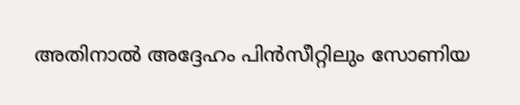അതിനാല്‍ അദ്ദേഹം പിന്‍സീറ്റിലും സോണിയ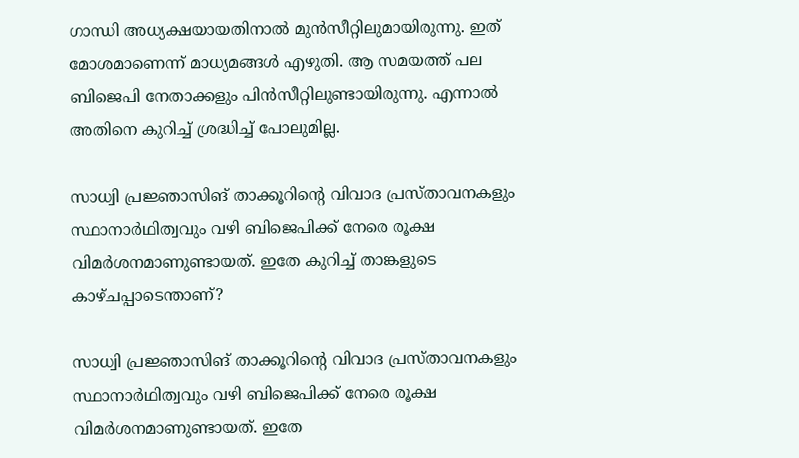ഗാന്ധി അധ്യക്ഷയായതിനാല്‍ മുന്‍സീറ്റിലുമായിരുന്നു. ഇത് മോശമാണെന്ന് മാധ്യമങ്ങള്‍ എഴുതി. ആ സമയത്ത് പല ബിജെപി നേതാക്കളും പിന്‍സീറ്റിലുണ്ടായിരുന്നു. എന്നാല്‍ അതിനെ കുറിച്ച് ശ്രദ്ധിച്ച് പോലുമില്ല.

സാധ്വി പ്രജ്ഞാസിങ് താക്കൂറിന്റെ വിവാദ പ്രസ്താവനകളും സ്ഥാനാര്‍ഥിത്വവും വഴി ബിജെപിക്ക് നേരെ രൂക്ഷ വിമര്‍ശനമാണുണ്ടായത്. ഇതേ കുറിച്ച് താങ്കളുടെ കാഴ്ചപ്പാടെന്താണ്?

സാധ്വി പ്രജ്ഞാസിങ് താക്കൂറിന്റെ വിവാദ പ്രസ്താവനകളും സ്ഥാനാര്‍ഥിത്വവും വഴി ബിജെപിക്ക് നേരെ രൂക്ഷ വിമര്‍ശനമാണുണ്ടായത്. ഇതേ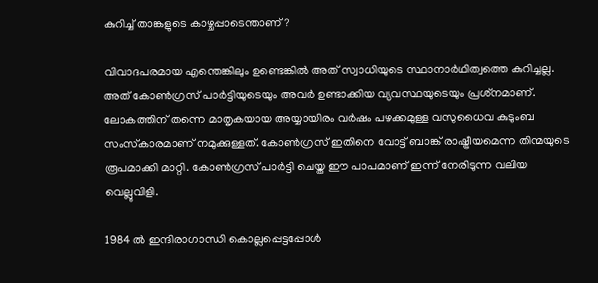കുറിച്ച് താങ്കളുടെ കാഴ്ചപ്പാടെന്താണ്?

വിവാദപരമായ എന്തെങ്കിലും ഉണ്ടെങ്കില്‍ അത് സ്വാധിയുടെ സ്ഥാനാര്‍ഥിത്വത്തെ കുറിച്ചല്ല. അത് കോണ്‍ഗ്രസ് പാര്‍ട്ടിയുടെയും അവര്‍ ഉണ്ടാക്കിയ വ്യവസ്ഥയുടെയും പ്രശ്‌നമാണ്. ലോകത്തിന് തന്നെ മാതൃകയായ അയ്യായിരം വര്‍ഷം പഴക്കമുള്ള വസുധൈവ കുടുംബ സംസ്‌കാരമാണ് നമുക്കുള്ളത്. കോണ്‍ഗ്രസ് ഇതിനെ വോട്ട് ബാങ്ക് രാഷ്ട്രീയമെന്ന തിന്മയുടെ രൂപമാക്കി മാറ്റി. കോണ്‍ഗ്രസ് പാര്‍ട്ടി ചെയ്ത ഈ പാപമാണ് ഇന്ന് നേരിടുന്ന വലിയ വെല്ലുവിളി.

1984 ല്‍ ഇന്ദിരാഗാന്ധി കൊല്ലപ്പെട്ടപ്പോള്‍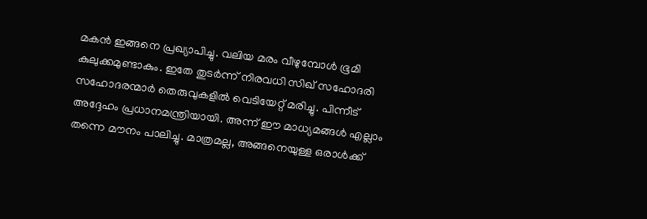മകന്‍ ഇങ്ങനെ പ്രഖ്യാപിച്ചു. വലിയ മരം വീഴുമ്പോള്‍ ഭൂമി കുലുക്കമുണ്ടാകും. ഇതേ തുടര്‍ന്ന് നിരവധി സിഖ് സഹോദരി സഹോദരന്മാര്‍ തെരുവുകളില്‍ വെടിയേറ്റ് മരിച്ചു. പിന്നീട് അദ്ദേഹം പ്രധാനമന്ത്രിയായി. അന്ന് ഈ മാധ്യമങ്ങള്‍ എല്ലാം തന്നെ മൗനം പാലിച്ചു. മാത്രമല്ല, അങ്ങനെയുള്ള ഒരാള്‍ക്ക്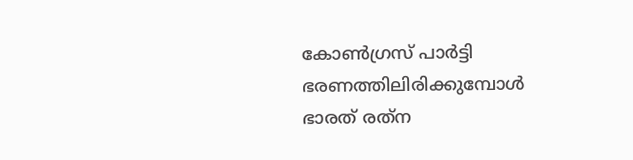കോണ്‍ഗ്രസ് പാര്‍ട്ടി ഭരണത്തിലിരിക്കുമ്പോള്‍ ഭാരത് രത്‌ന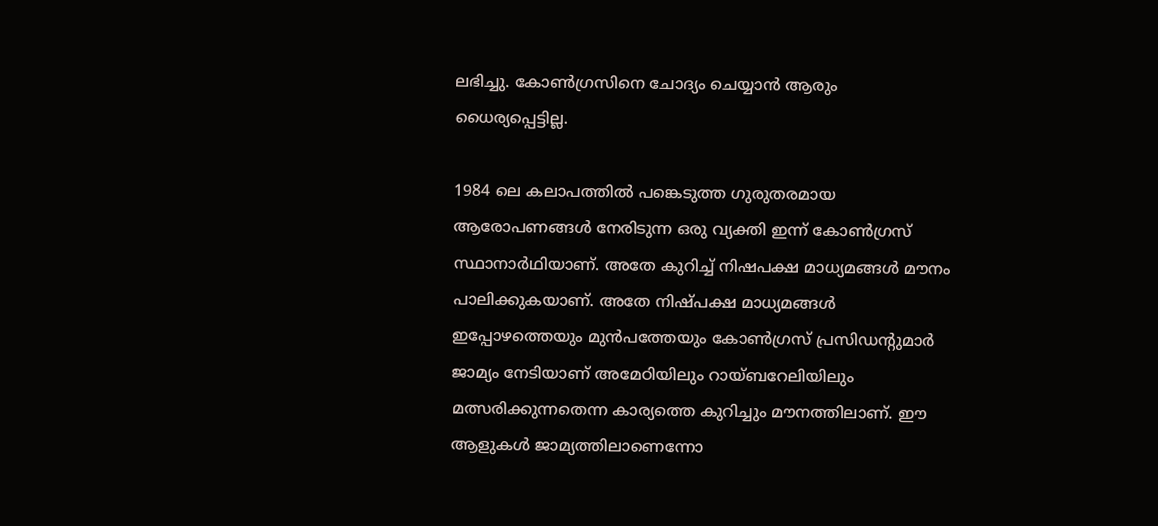ലഭിച്ചു. കോണ്‍ഗ്രസിനെ ചോദ്യം ചെയ്യാന്‍ ആരും ധൈര്യപ്പെട്ടില്ല.

1984 ലെ കലാപത്തില്‍ പങ്കെടുത്ത ഗുരുതരമായ ആരോപണങ്ങള്‍ നേരിടുന്ന ഒരു വ്യക്തി ഇന്ന് കോണ്‍ഗ്രസ് സ്ഥാനാര്‍ഥിയാണ്. അതേ കുറിച്ച് നിഷപക്ഷ മാധ്യമങ്ങള്‍ മൗനം പാലിക്കുകയാണ്. അതേ നിഷ്പക്ഷ മാധ്യമങ്ങള്‍ ഇപ്പോഴത്തെയും മുന്‍പത്തേയും കോണ്‍ഗ്രസ് പ്രസിഡന്റുമാര്‍ ജാമ്യം നേടിയാണ് അമേഠിയിലും റായ്ബറേലിയിലും മത്സരിക്കുന്നതെന്ന കാര്യത്തെ കുറിച്ചും മൗനത്തിലാണ്. ഈ ആളുകള്‍ ജാമ്യത്തിലാണെന്നോ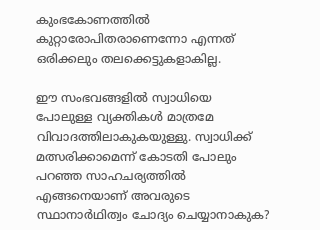കുംഭകോണത്തില്‍ കുറ്റാരോപിതരാണെന്നോ എന്നത് ഒരിക്കലും തലക്കെട്ടുകളാകില്ല.

ഈ സംഭവങ്ങളില്‍ സ്വാധിയെ പോലുള്ള വ്യക്തികള്‍ മാത്രമേ വിവാദത്തിലാകുകയുള്ളു. സ്വാധിക്ക് മത്സരിക്കാമെന്ന് കോടതി പോലും പറഞ്ഞ സാഹചര്യത്തില്‍ എങ്ങനെയാണ് അവരുടെ സ്ഥാനാര്‍ഥിത്വം ചോദ്യം ചെയ്യാനാകുക?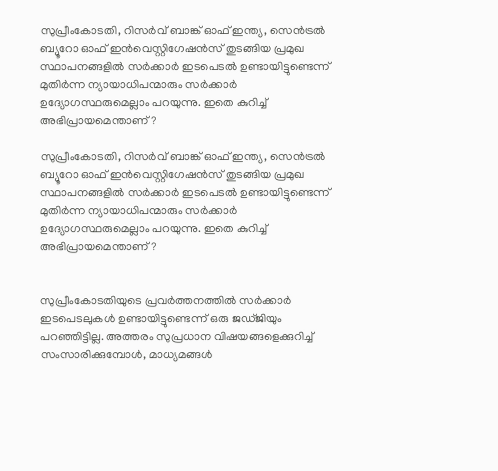സുപ്രീംകോടതി, റിസര്‍വ് ബാങ്ക് ഓഫ് ഇന്ത്യ, സെന്‍ട്രല്‍ ബ്യൂറോ ഓഫ് ഇന്‍വെസ്റ്റിഗേഷന്‍സ് തുടങ്ങിയ പ്രമുഖ സ്ഥാപനങ്ങളില്‍ സര്‍ക്കാര്‍ ഇടപെടല്‍ ഉണ്ടായിട്ടുണ്ടെന്ന് മുതിര്‍ന്ന ന്യായാധിപന്മാരും സര്‍ക്കാര്‍ ഉദ്യോഗസ്ഥരുമെല്ലാം പറയുന്നു. ഇതെ കുറിച്ച് അഭിപ്രായമെന്താണ്?

സുപ്രീംകോടതി, റിസര്‍വ് ബാങ്ക് ഓഫ് ഇന്ത്യ, സെന്‍ട്രല്‍ ബ്യൂറോ ഓഫ് ഇന്‍വെസ്റ്റിഗേഷന്‍സ് തുടങ്ങിയ പ്രമുഖ സ്ഥാപനങ്ങളില്‍ സര്‍ക്കാര്‍ ഇടപെടല്‍ ഉണ്ടായിട്ടുണ്ടെന്ന് മുതിര്‍ന്ന ന്യായാധിപന്മാരും സര്‍ക്കാര്‍ ഉദ്യോഗസ്ഥരുമെല്ലാം പറയുന്നു. ഇതെ കുറിച്ച് അഭിപ്രായമെന്താണ്?


സുപ്രീംകോടതിയുടെ പ്രവര്‍ത്തനത്തില്‍ സര്‍ക്കാര്‍ ഇടപെടലുകള്‍ ഉണ്ടായിട്ടുണ്ടെന്ന് ഒരു ജഡ്ജിയും പറഞ്ഞിട്ടില്ല. അത്തരം സുപ്രധാന വിഷയങ്ങളെക്കുറിച്ച് സംസാരിക്കുമ്പോള്‍, മാധ്യമങ്ങള്‍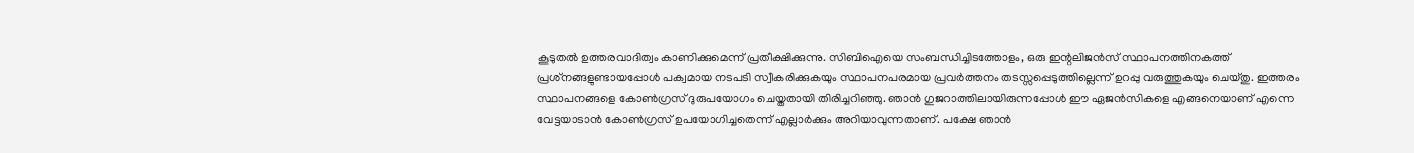കൂടുതല്‍ ഉത്തരവാദിത്വം കാണിക്കുമെന്ന് പ്രതീക്ഷിക്കുന്നു. സിബിഐയെ സംബന്ധിച്ചിടത്തോളം, ഒരു ഇന്റലിജന്‍സ് സ്ഥാപനത്തിനകത്ത് പ്രശ്‌നങ്ങളുണ്ടായപ്പോള്‍ പക്വമായ നടപടി സ്വീകരിക്കുകയും സ്ഥാപനപരമായ പ്രവര്‍ത്തനം തടസ്സപ്പെടുത്തില്ലെന്ന് ഉറപ്പു വരുത്തുകയും ചെയ്തു. ഇത്തരം സ്ഥാപനങ്ങളെ കോണ്‍ഗ്രസ് ദുരുപയോഗം ചെയ്തതായി തിരിച്ചറിഞ്ഞു. ഞാന്‍ ഗുജറാത്തിലായിരുന്നപ്പോള്‍ ഈ ഏജന്‍സികളെ എങ്ങനെയാണ് എന്നെ വേട്ടയാടാന്‍ കോണ്‍ഗ്രസ് ഉപയോഗിച്ചതെന്ന് എല്ലാര്‍ക്കും അറിയാവുന്നതാണ്. പക്ഷേ ഞാന്‍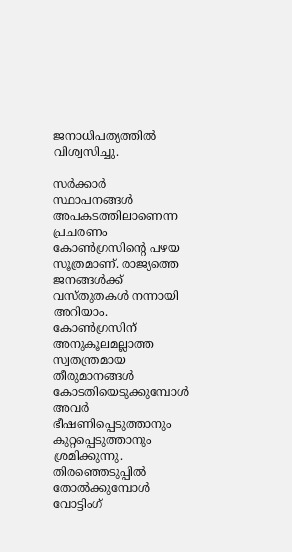ജനാധിപത്യത്തില്‍ വിശ്വസിച്ചു.

സര്‍ക്കാര്‍ സ്ഥാപനങ്ങള്‍ അപകടത്തിലാണെന്ന പ്രചരണം കോണ്‍ഗ്രസിന്റെ പഴയ സൂത്രമാണ്. രാജ്യത്തെ ജനങ്ങള്‍ക്ക് വസ്തുതകള്‍ നന്നായി അറിയാം. കോണ്‍ഗ്രസിന് അനുകൂലമല്ലാത്ത സ്വതന്ത്രമായ തീരുമാനങ്ങള്‍ കോടതിയെടുക്കുമ്പോള്‍ അവര്‍ ഭീഷണിപ്പെടുത്താനും കുറ്റപ്പെടുത്താനും ശ്രമിക്കുന്നു. തിരഞ്ഞെടുപ്പില്‍ തോല്‍ക്കുമ്പോള്‍ വോട്ടിംഗ്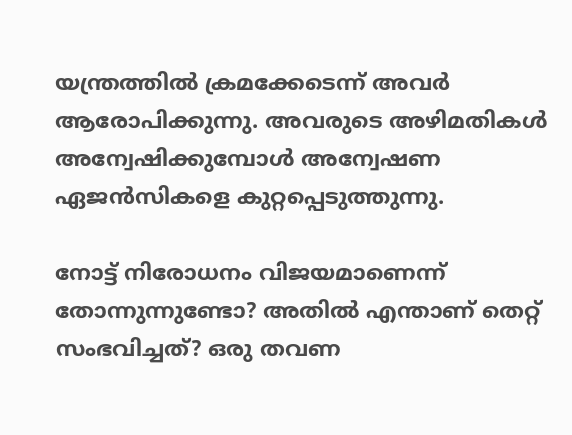യന്ത്രത്തില്‍ ക്രമക്കേടെന്ന് അവര്‍ ആരോപിക്കുന്നു. അവരുടെ അഴിമതികള്‍ അന്വേഷിക്കുമ്പോള്‍ അന്വേഷണ ഏജന്‍സികളെ കുറ്റപ്പെടുത്തുന്നു.

നോട്ട് നിരോധനം വിജയമാണെന്ന് തോന്നുന്നുണ്ടോ? അതില്‍ എന്താണ് തെറ്റ് സംഭവിച്ചത്? ഒരു തവണ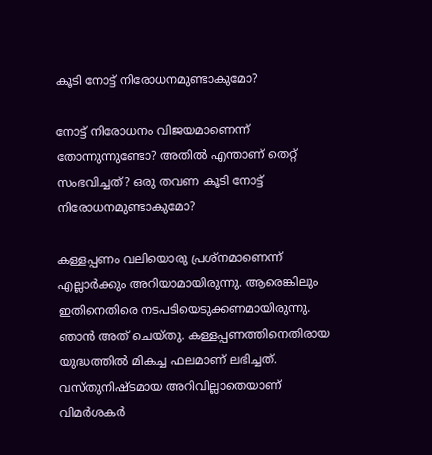കൂടി നോട്ട് നിരോധനമുണ്ടാകുമോ?

നോട്ട് നിരോധനം വിജയമാണെന്ന് തോന്നുന്നുണ്ടോ? അതില്‍ എന്താണ് തെറ്റ് സംഭവിച്ചത്? ഒരു തവണ കൂടി നോട്ട് നിരോധനമുണ്ടാകുമോ?

കള്ളപ്പണം വലിയൊരു പ്രശ്‌നമാണെന്ന് എല്ലാര്‍ക്കും അറിയാമായിരുന്നു. ആരെങ്കിലും ഇതിനെതിരെ നടപടിയെടുക്കണമായിരുന്നു. ഞാന്‍ അത് ചെയ്തു. കള്ളപ്പണത്തിനെതിരായ യുദ്ധത്തില്‍ മികച്ച ഫലമാണ് ലഭിച്ചത്. വസ്തുനിഷ്ടമായ അറിവില്ലാതെയാണ് വിമര്‍ശകര്‍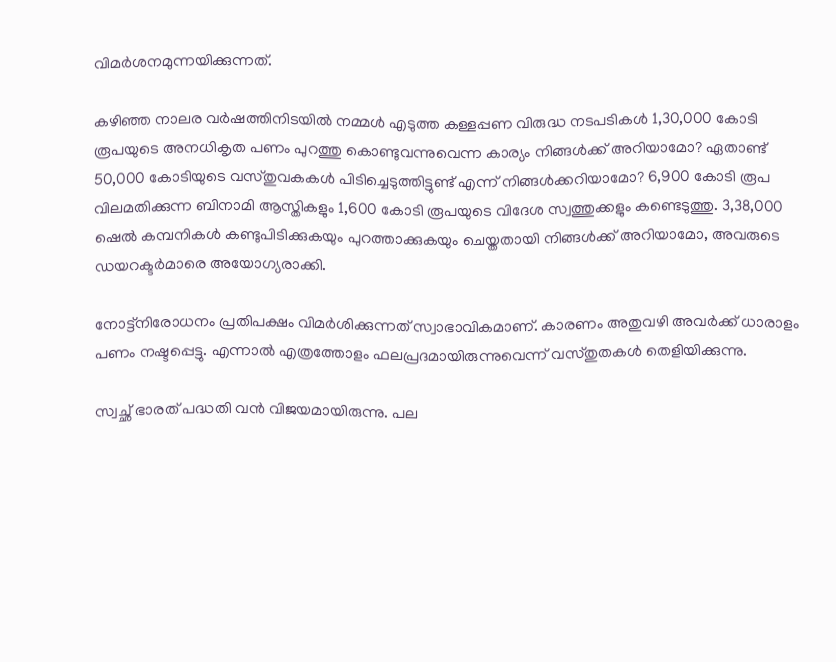വിമര്‍ശനമുന്നയിക്കുന്നത്.

കഴിഞ്ഞ നാലര വര്‍ഷത്തിനിടയില്‍ നമ്മള്‍ എടുത്ത കള്ളപ്പണ വിരുദ്ധ നടപടികള്‍ 1,30,000 കോടി രൂപയുടെ അനധികൃത പണം പുറത്തു കൊണ്ടുവന്നുവെന്ന കാര്യം നിങ്ങള്‍ക്ക് അറിയാമോ? ഏതാണ്ട് 50,000 കോടിയുടെ വസ്തുവകകള്‍ പിടിച്ചെടുത്തിട്ടുണ്ട് എന്ന് നിങ്ങള്‍ക്കറിയാമോ? 6,900 കോടി രൂപ വിലമതിക്കുന്ന ബിനാമി ആസ്തികളും 1,600 കോടി രൂപയുടെ വിദേശ സ്വത്തുക്കളും കണ്ടെടുത്തു. 3,38,000 ഷെല്‍ കമ്പനികള്‍ കണ്ടുപിടിക്കുകയും പുറത്താക്കുകയും ചെയ്തതായി നിങ്ങള്‍ക്ക് അറിയാമോ, അവരുടെ ഡയറക്ടര്‍മാരെ അയോഗ്യരാക്കി.

നോട്ട്‌നിരോധനം പ്രതിപക്ഷം വിമര്‍ശിക്കുന്നത് സ്വാഭാവികമാണ്. കാരണം അതുവഴി അവര്‍ക്ക് ധാരാളം പണം നഷ്ടപ്പെട്ടു. എന്നാല്‍ എത്രത്തോളം ഫലപ്രദമായിരുന്നുവെന്ന് വസ്തുതകള്‍ തെളിയിക്കുന്നു.

സ്വച്ഛ് ഭാരത് പദ്ധതി വന്‍ വിജയമായിരുന്നു. പല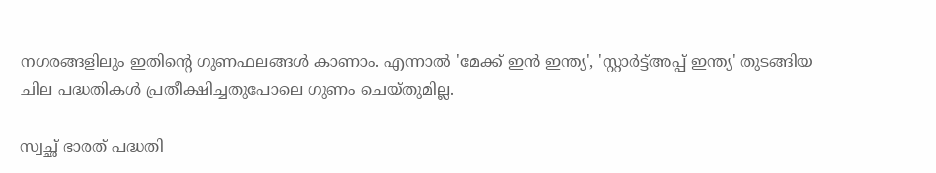നഗരങ്ങളിലും ഇതിന്റെ ഗുണഫലങ്ങള്‍ കാണാം. എന്നാല്‍ 'മേക്ക് ഇന്‍ ഇന്ത്യ', 'സ്റ്റാര്‍ട്ട്അപ്പ് ഇന്ത്യ' തുടങ്ങിയ ചില പദ്ധതികള്‍ പ്രതീക്ഷിച്ചതുപോലെ ഗുണം ചെയ്തുമില്ല.

സ്വച്ഛ് ഭാരത് പദ്ധതി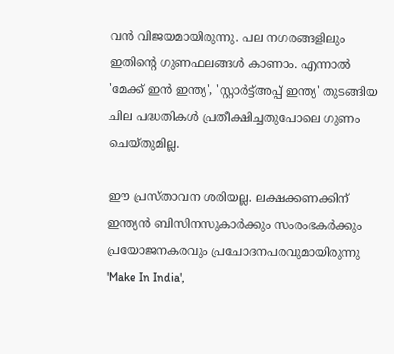വന്‍ വിജയമായിരുന്നു. പല നഗരങ്ങളിലും ഇതിന്റെ ഗുണഫലങ്ങള്‍ കാണാം. എന്നാല്‍ 'മേക്ക് ഇന്‍ ഇന്ത്യ', 'സ്റ്റാര്‍ട്ട്അപ്പ് ഇന്ത്യ' തുടങ്ങിയ ചില പദ്ധതികള്‍ പ്രതീക്ഷിച്ചതുപോലെ ഗുണം ചെയ്തുമില്ല.

ഈ പ്രസ്താവന ശരിയല്ല. ലക്ഷക്കണക്കിന് ഇന്ത്യന്‍ ബിസിനസുകാര്‍ക്കും സംരംഭകര്‍ക്കും പ്രയോജനകരവും പ്രചോദനപരവുമായിരുന്നു 'Make In India',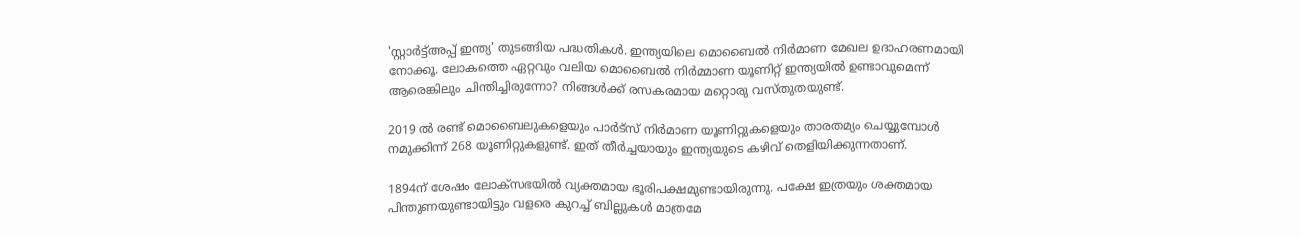'സ്റ്റാര്‍ട്ട്അപ്പ് ഇന്ത്യ' തുടങ്ങിയ പദ്ധതികള്‍. ഇന്ത്യയിലെ മൊബൈല്‍ നിര്‍മാണ മേഖല ഉദാഹരണമായി നോക്കൂ. ലോകത്തെ ഏറ്റവും വലിയ മൊബൈല്‍ നിര്‍മ്മാണ യൂണിറ്റ് ഇന്ത്യയില്‍ ഉണ്ടാവുമെന്ന് ആരെങ്കിലും ചിന്തിച്ചിരുന്നോ? നിങ്ങള്‍ക്ക് രസകരമായ മറ്റൊരു വസ്തുതയുണ്ട്.

2019 ല്‍ രണ്ട് മൊബൈലുകളെയും പാര്‍ട്‌സ് നിര്‍മാണ യൂണിറ്റുകളെയും താരതമ്യം ചെയ്യുമ്പോള്‍ നമുക്കിന്ന് 268 യൂണിറ്റുകളുണ്ട്. ഇത് തീര്‍ച്ചയായും ഇന്ത്യയുടെ കഴിവ് തെളിയിക്കുന്നതാണ്.

1894ന് ശേഷം ലോക്‌സഭയില്‍ വ്യക്തമായ ഭൂരിപക്ഷമുണ്ടായിരുന്നു. പക്ഷേ ഇത്രയും ശക്തമായ പിന്തുണയുണ്ടായിട്ടും വളരെ കുറച്ച് ബില്ലുകള്‍ മാത്രമേ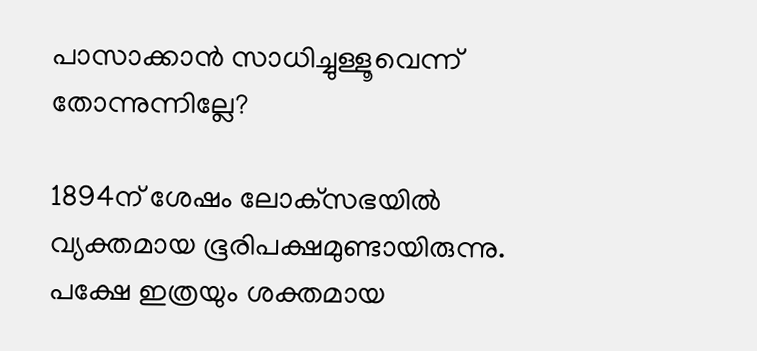പാസാക്കാന്‍ സാധിച്ചുള്ളൂവെന്ന് തോന്നുന്നില്ലേ?

1894ന് ശേഷം ലോക്‌സഭയില്‍ വ്യക്തമായ ഭൂരിപക്ഷമുണ്ടായിരുന്നു. പക്ഷേ ഇത്രയും ശക്തമായ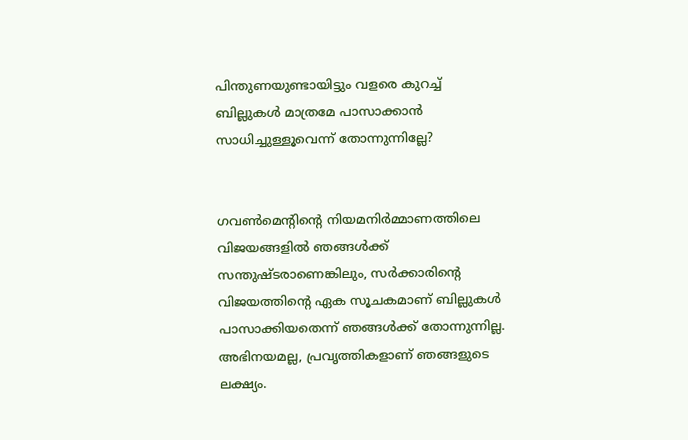പിന്തുണയുണ്ടായിട്ടും വളരെ കുറച്ച് ബില്ലുകള്‍ മാത്രമേ പാസാക്കാന്‍ സാധിച്ചുള്ളൂവെന്ന് തോന്നുന്നില്ലേ?


ഗവണ്‍മെന്റിന്റെ നിയമനിര്‍മ്മാണത്തിലെ വിജയങ്ങളില്‍ ഞങ്ങള്‍ക്ക് സന്തുഷ്ടരാണെങ്കിലും, സര്‍ക്കാരിന്റെ വിജയത്തിന്റെ ഏക സൂചകമാണ് ബില്ലുകള്‍ പാസാക്കിയതെന്ന് ഞങ്ങള്‍ക്ക് തോന്നുന്നില്ല. അഭിനയമല്ല, പ്രവൃത്തികളാണ് ഞങ്ങളുടെ ലക്ഷ്യം.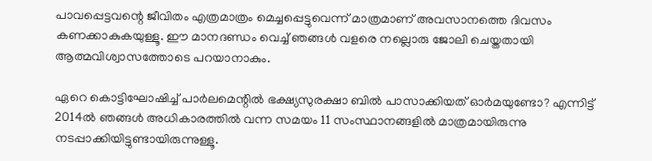പാവപ്പെട്ടവന്റെ ജീവിതം എത്രമാത്രം മെച്ചപ്പെട്ടുവെന്ന് മാത്രമാണ് അവസാനത്തെ ദിവസം കണക്കാകുകയുള്ളൂ. ഈ മാനദണ്ഡം വെച്ച് ഞങ്ങള്‍ വളരെ നല്ലൊരു ജോലി ചെയ്തതായി ആത്മവിശ്വാസത്തോടെ പറയാനാകും.

ഏറെ കൊട്ടിഘോഷിച്ച് പാര്‍ലമെന്റില്‍ ഭക്ഷ്യസുരക്ഷാ ബില്‍ പാസാക്കിയത് ഓര്‍മയുണ്ടോ? എന്നിട്ട് 2014ല്‍ ഞങ്ങള്‍ അധികാരത്തില്‍ വന്ന സമയം 11 സംസ്ഥാനങ്ങളില്‍ മാത്രമായിരുന്നു നടപ്പാക്കിയിട്ടുണ്ടായിരുന്നുള്ളൂ.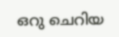ഒറു ചെറിയ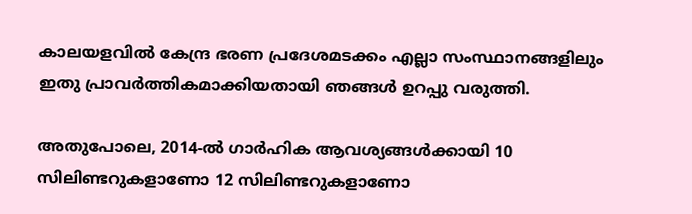കാലയളവില്‍ കേന്ദ്ര ഭരണ പ്രദേശമടക്കം എല്ലാ സംസ്ഥാനങ്ങളിലും ഇതു പ്രാവര്‍ത്തികമാക്കിയതായി ഞങ്ങള്‍ ഉറപ്പു വരുത്തി.

അതുപോലെ, 2014-ല്‍ ഗാര്‍ഹിക ആവശ്യങ്ങള്‍ക്കായി 10 സിലിണ്ടറുകളാണോ 12 സിലിണ്ടറുകളാണോ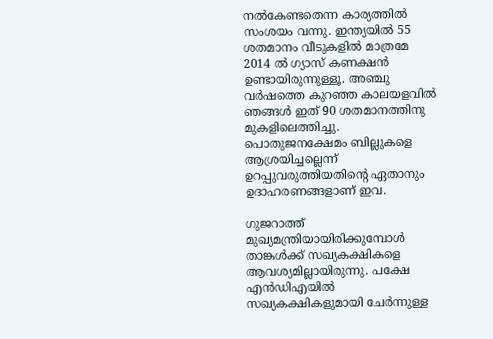നല്‍കേണ്ടതെന്ന കാര്യത്തില്‍ സംശയം വന്നു. ഇന്ത്യയില്‍ 55 ശതമാനം വീടുകളില്‍ മാത്രമേ 2014 ല്‍ ഗ്യാസ് കണക്ഷന്‍ ഉണ്ടായിരുന്നുള്ളൂ. അഞ്ചു വര്‍ഷത്തെ കുറഞ്ഞ കാലയളവില്‍ ഞങ്ങള്‍ ഇത് 90 ശതമാനത്തിനു മുകളിലെത്തിച്ചു. പൊതുജനക്ഷേമം ബില്ലുകളെ ആശ്രയിച്ചല്ലെന്ന് ഉറപ്പുവരുത്തിയതിന്റെ ഏതാനും ഉദാഹരണങ്ങളാണ് ഇവ.

ഗുജറാത്ത് മുഖ്യമന്ത്രിയായിരിക്കുമ്പോള്‍ താങ്കള്‍ക്ക് സഖ്യകക്ഷികളെ ആവശ്യമില്ലായിരുന്നു. പക്ഷേ എന്‍ഡിഎയില്‍ സഖ്യകക്ഷികളുമായി ചേര്‍ന്നുള്ള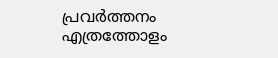പ്രവര്‍ത്തനം എത്രത്തോളം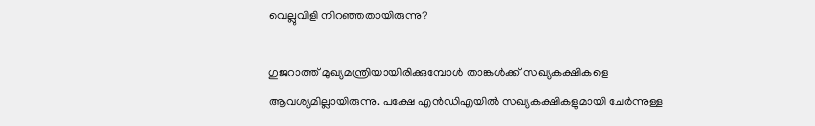വെല്ലുവിളി നിറഞ്ഞതായിരുന്നു?

ഗുജറാത്ത് മുഖ്യമന്ത്രിയായിരിക്കുമ്പോള്‍ താങ്കള്‍ക്ക് സഖ്യകക്ഷികളെ ആവശ്യമില്ലായിരുന്നു. പക്ഷേ എന്‍ഡിഎയില്‍ സഖ്യകക്ഷികളുമായി ചേര്‍ന്നുള്ള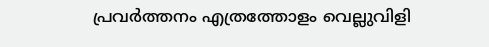പ്രവര്‍ത്തനം എത്രത്തോളം വെല്ലുവിളി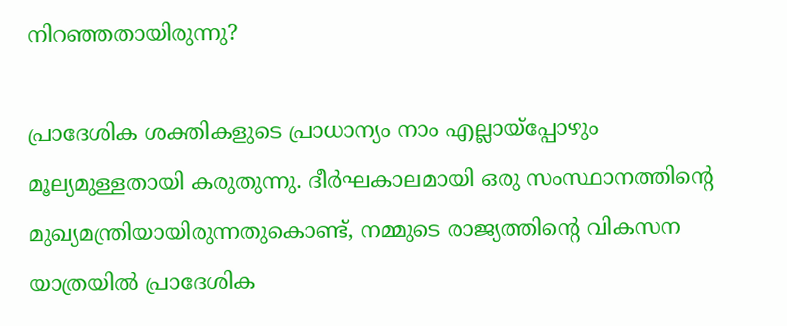നിറഞ്ഞതായിരുന്നു?

പ്രാദേശിക ശക്തികളുടെ പ്രാധാന്യം നാം എല്ലായ്‌പ്പോഴും മൂല്യമുള്ളതായി കരുതുന്നു. ദീര്‍ഘകാലമായി ഒരു സംസ്ഥാനത്തിന്റെ മുഖ്യമന്ത്രിയായിരുന്നതുകൊണ്ട്, നമ്മുടെ രാജ്യത്തിന്റെ വികസന യാത്രയില്‍ പ്രാദേശിക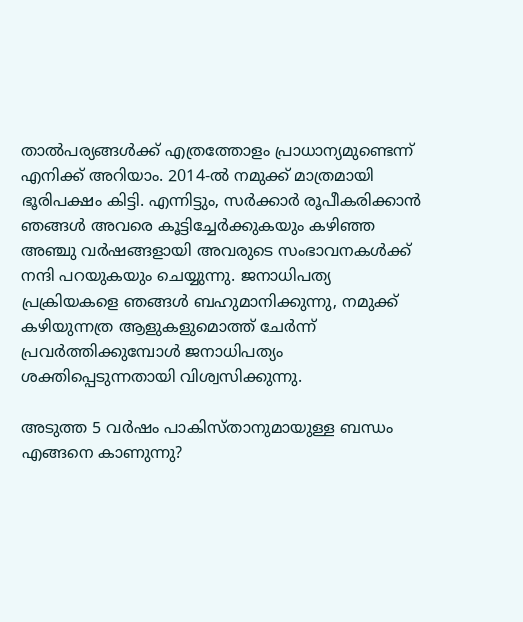താല്‍പര്യങ്ങള്‍ക്ക് എത്രത്തോളം പ്രാധാന്യമുണ്ടെന്ന് എനിക്ക് അറിയാം. 2014-ല്‍ നമുക്ക് മാത്രമായി ഭൂരിപക്ഷം കിട്ടി. എന്നിട്ടും, സര്‍ക്കാര്‍ രൂപീകരിക്കാന്‍ ഞങ്ങള്‍ അവരെ കൂട്ടിച്ചേര്‍ക്കുകയും കഴിഞ്ഞ അഞ്ചു വര്‍ഷങ്ങളായി അവരുടെ സംഭാവനകള്‍ക്ക് നന്ദി പറയുകയും ചെയ്യുന്നു. ജനാധിപത്യ പ്രക്രിയകളെ ഞങ്ങള്‍ ബഹുമാനിക്കുന്നു, നമുക്ക് കഴിയുന്നത്ര ആളുകളുമൊത്ത് ചേര്‍ന്ന് പ്രവര്‍ത്തിക്കുമ്പോള്‍ ജനാധിപത്യം ശക്തിപ്പെടുന്നതായി വിശ്വസിക്കുന്നു.

അടുത്ത 5 വര്‍ഷം പാകിസ്താനുമായുള്ള ബന്ധം എങ്ങനെ കാണുന്നു?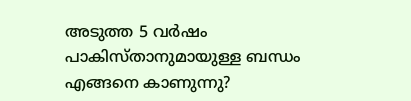അടുത്ത 5 വര്‍ഷം പാകിസ്താനുമായുള്ള ബന്ധം എങ്ങനെ കാണുന്നു?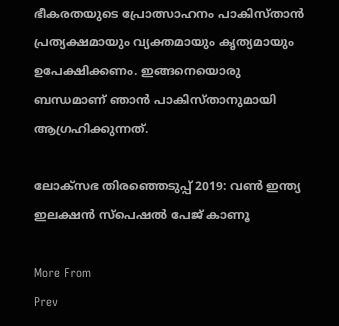ഭീകരതയുടെ പ്രോത്സാഹനം പാകിസ്താന്‍ പ്രത്യക്ഷമായും വ്യക്തമായും കൃത്യമായും ഉപേക്ഷിക്കണം. ഇങ്ങനെയൊരു ബന്ധമാണ് ഞാന്‍ പാകിസ്താനുമായി ആഗ്രഹിക്കുന്നത്.

ലോക്സഭ തിരഞ്ഞെടുപ്പ് 2019: വൺ ഇന്ത്യ ഇലക്ഷൻ സ്പെഷൽ പേജ് കാണൂ

More From
Prev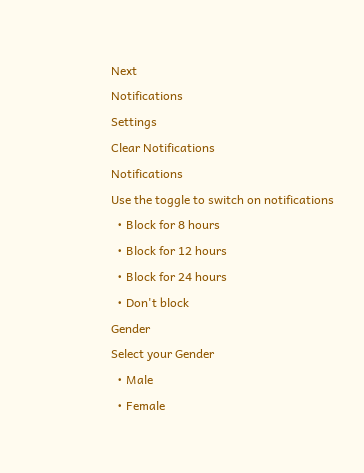Next
Notifications
Settings
Clear Notifications
Notifications
Use the toggle to switch on notifications
  • Block for 8 hours
  • Block for 12 hours
  • Block for 24 hours
  • Don't block
Gender
Select your Gender
  • Male
  • Female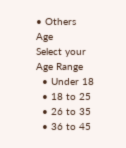• Others
Age
Select your Age Range
  • Under 18
  • 18 to 25
  • 26 to 35
  • 36 to 45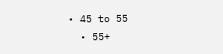• 45 to 55
  • 55+